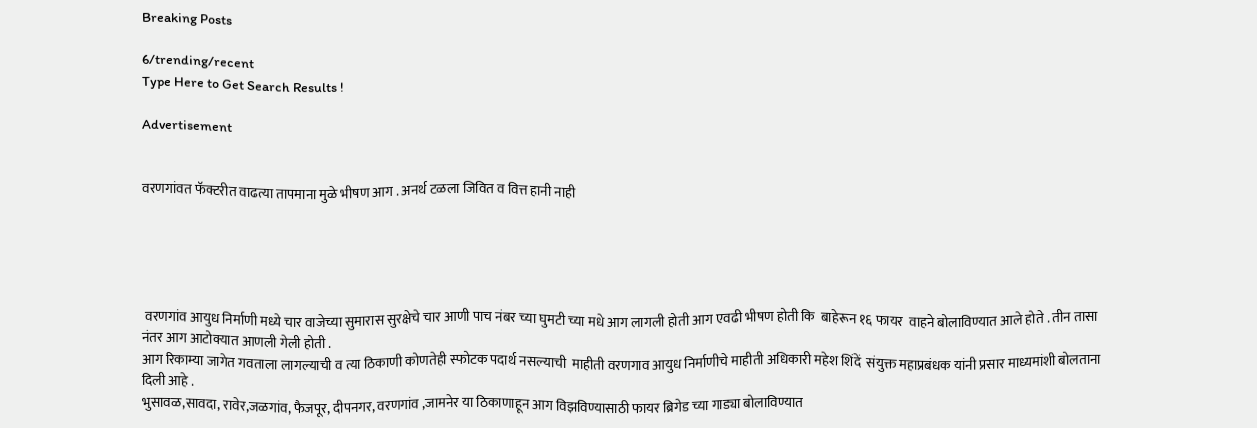Breaking Posts

6/trending/recent
Type Here to Get Search Results !

Advertisement


वरणगांवत फॅक्टरीत वाढत्या तापमाना मुळे भीषण आग . अनर्थ टळला जिवित व वित्त हानी नाही





 वरणगांव आयुध निर्माणी मध्ये चार वाजेच्या सुमारास सुरक्षेचे चार आणी पाच नंबर च्या घुमटी च्या मधे आग लागली होती आग एवढी भीषण होती कि  बाहेरून १६ फायर  वाहने बोलाविण्यात आले होते . तीन तासा नंतर आग आटोक्यात आणली गेली होती .
आग रिकाम्या जागेत गवताला लागल्याची व त्या ठिकाणी कोणतेही स्फोटक पदार्थ नसल्याची  माहीती वरणगाव आयुध निर्माणीचे माहीती अधिकारी महेश शिंदें  संयुक्त महाप्रबंधक यांनी प्रसार माध्यमांशी बोलताना दिली आहे .
भुसावळ,सावदा, रावेर,जळगांव, फैजपूर, दीपनगर, वरणगांव ,जामनेर या ठिकाणाहून आग विझविण्यासाठी फायर ब्रिगेड च्या गाड्या बोलाविण्यात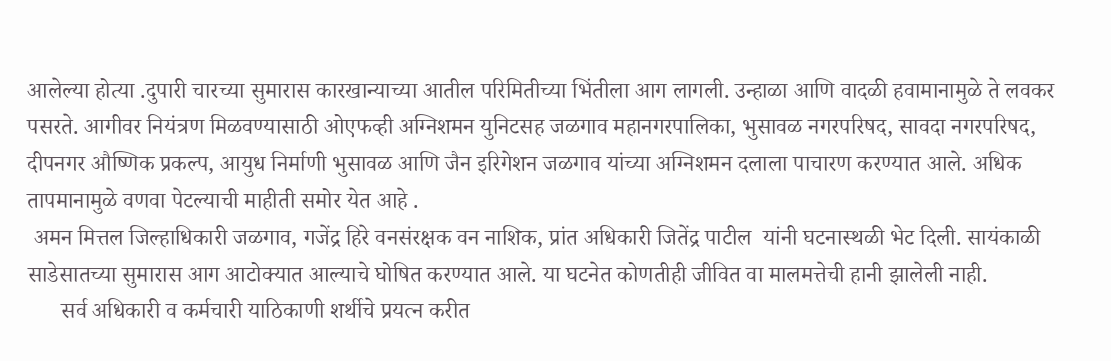आलेल्या होत्या .दुपारी चारच्या सुमारास कारखान्याच्या आतील परिमितीच्या भिंतीला आग लागली. उन्हाळा आणि वादळी हवामानामुळे ते लवकर पसरते. आगीवर नियंत्रण मिळवण्यासाठी ओएफव्ही अग्निशमन युनिटसह जळगाव महानगरपालिका, भुसावळ नगरपरिषद, सावदा नगरपरिषद, दीपनगर औष्णिक प्रकल्प, आयुध निर्माणी भुसावळ आणि जैन इरिगेशन जळगाव यांच्या अग्निशमन दलाला पाचारण करण्यात आले. अधिक तापमानामुळे वणवा पेटल्याची माहीती समोर येत आहे .
 अमन मित्तल जिल्हाधिकारी जळगाव, गजेंद्र हिरे वनसंरक्षक वन नाशिक, प्रांत अधिकारी जितेंद्र पाटील  यांनी घटनास्थळी भेट दिली. सायंकाळी साडेसातच्या सुमारास आग आटोक्यात आल्याचे घोषित करण्यात आले. या घटनेत कोणतीही जीवित वा मालमत्तेची हानी झालेली नाही.
      सर्व अधिकारी व कर्मचारी याठिकाणी शर्थीचे प्रयत्न करीत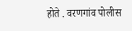होते . वरणगांव पोलीस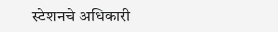स्टेशनचे अधिकारी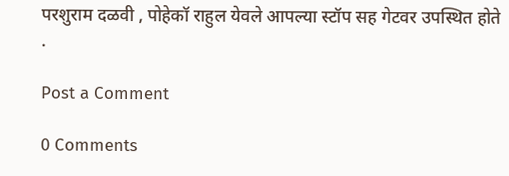परशुराम दळवी , पोहेकॉ राहुल येवले आपल्या स्टॉप सह गेटवर उपस्थित होते .

Post a Comment

0 Comments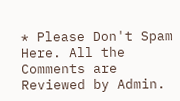* Please Don't Spam Here. All the Comments are Reviewed by Admin.